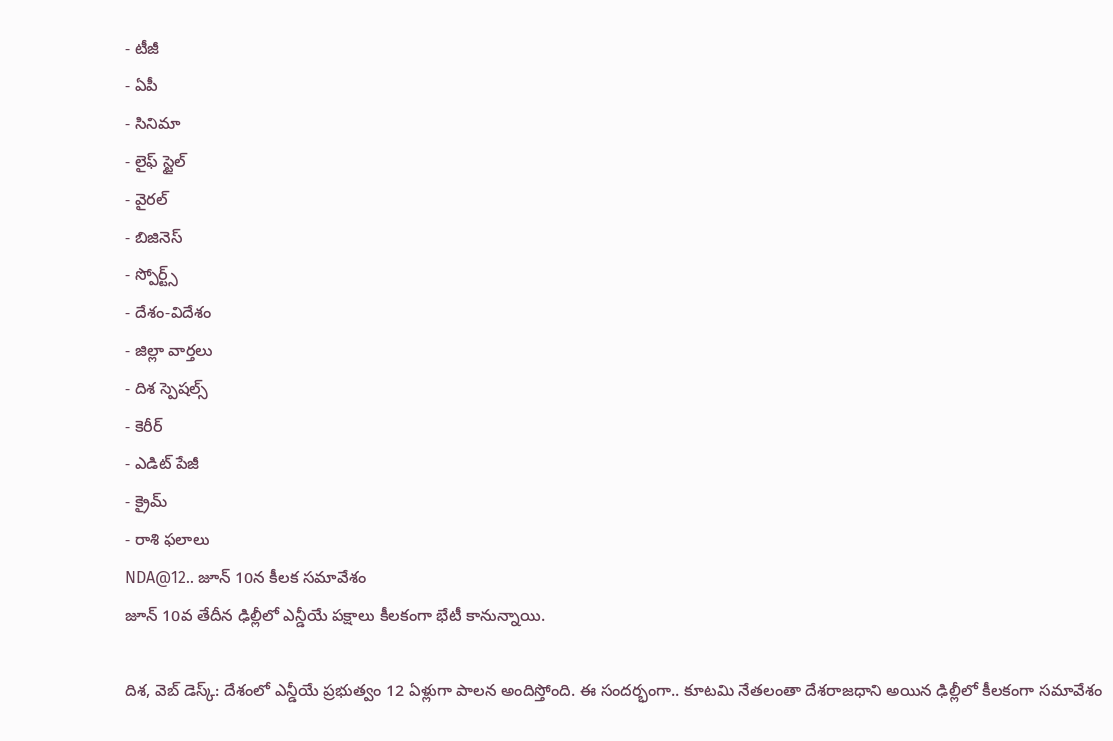- టీజీ
- ఏపీ
- సినిమా
- లైఫ్ స్టైల్
- వైరల్
- బిజినెస్
- స్పోర్ట్స్
- దేశం-విదేశం
- జిల్లా వార్తలు
- దిశ స్పెషల్స్
- కెరీర్
- ఎడిట్ పేజీ
- క్రైమ్
- రాశి ఫలాలు
NDA@12.. జూన్ 10న కీలక సమావేశం
జూన్ 10వ తేదీన ఢిల్లీలో ఎన్డీయే పక్షాలు కీలకంగా భేటీ కానున్నాయి.

దిశ, వెబ్ డెస్క్: దేశంలో ఎన్డీయే ప్రభుత్వం 12 ఏళ్లుగా పాలన అందిస్తోంది. ఈ సందర్భంగా.. కూటమి నేతలంతా దేశరాజధాని అయిన ఢిల్లీలో కీలకంగా సమావేశం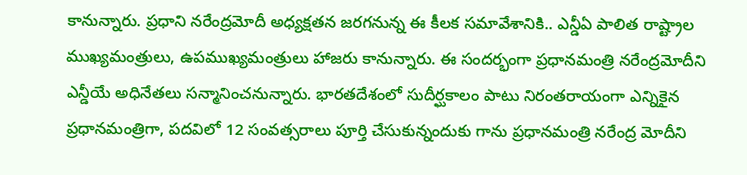కానున్నారు. ప్రధాని నరేంద్రమోదీ అధ్యక్షతన జరగనున్న ఈ కీలక సమావేశానికి.. ఎన్డీఏ పాలిత రాష్ట్రాల ముఖ్యమంత్రులు, ఉపముఖ్యమంత్రులు హాజరు కానున్నారు. ఈ సందర్భంగా ప్రధానమంత్రి నరేంద్రమోదీని ఎన్డీయే అధినేతలు సన్మానించనున్నారు. భారతదేశంలో సుదీర్ఘకాలం పాటు నిరంతరాయంగా ఎన్నికైన ప్రధానమంత్రిగా, పదవిలో 12 సంవత్సరాలు పూర్తి చేసుకున్నందుకు గాను ప్రధానమంత్రి నరేంద్ర మోదీని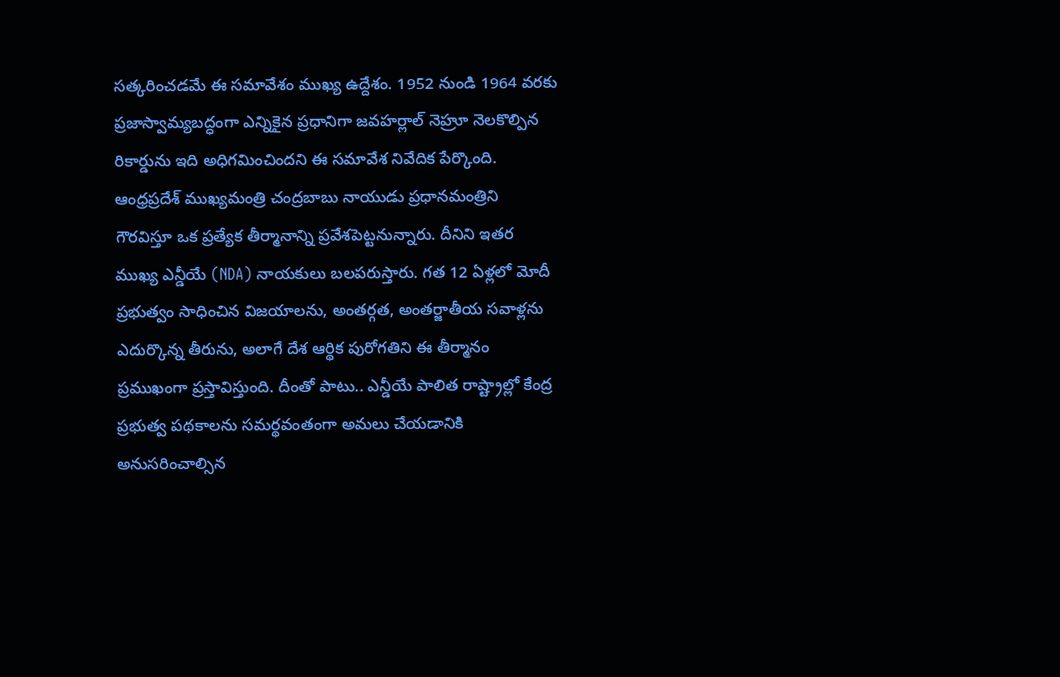సత్కరించడమే ఈ సమావేశం ముఖ్య ఉద్దేశం. 1952 నుండి 1964 వరకు ప్రజాస్వామ్యబద్ధంగా ఎన్నికైన ప్రధానిగా జవహర్లాల్ నెహ్రూ నెలకొల్పిన రికార్డును ఇది అధిగమించిందని ఈ సమావేశ నివేదిక పేర్కొంది.
ఆంధ్రప్రదేశ్ ముఖ్యమంత్రి చంద్రబాబు నాయుడు ప్రధానమంత్రిని గౌరవిస్తూ ఒక ప్రత్యేక తీర్మానాన్ని ప్రవేశపెట్టనున్నారు. దీనిని ఇతర ముఖ్య ఎన్డీయే (NDA) నాయకులు బలపరుస్తారు. గత 12 ఏళ్లలో మోదీ ప్రభుత్వం సాధించిన విజయాలను, అంతర్గత, అంతర్జాతీయ సవాళ్లను ఎదుర్కొన్న తీరును, అలాగే దేశ ఆర్థిక పురోగతిని ఈ తీర్మానం ప్రముఖంగా ప్రస్తావిస్తుంది. దీంతో పాటు.. ఎన్డీయే పాలిత రాష్ట్రాల్లో కేంద్ర ప్రభుత్వ పథకాలను సమర్థవంతంగా అమలు చేయడానికి అనుసరించాల్సిన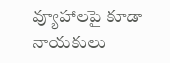వ్యూహాలపై కూడా నాయకులు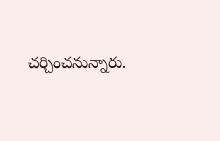చర్చించనున్నారు.